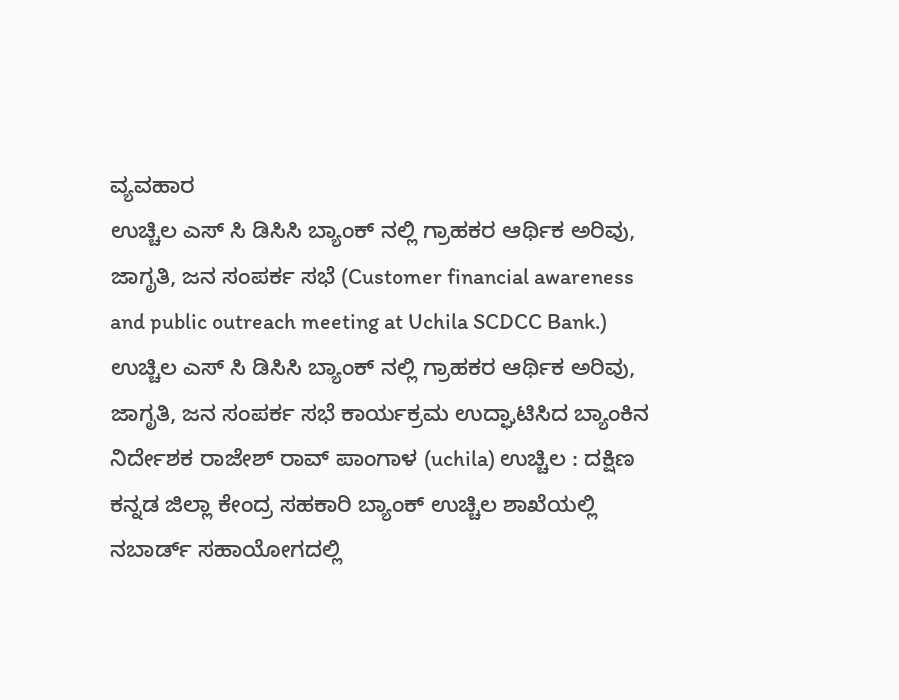ವ್ಯವಹಾರ
ಉಚ್ಚಿಲ ಎಸ್ ಸಿ ಡಿಸಿಸಿ ಬ್ಯಾಂಕ್ ನಲ್ಲಿ ಗ್ರಾಹಕರ ಆರ್ಥಿಕ ಅರಿವು, ಜಾಗೃತಿ, ಜನ ಸಂಪರ್ಕ ಸಭೆ (Customer financial awareness and public outreach meeting at Uchila SCDCC Bank.)
ಉಚ್ಚಿಲ ಎಸ್ ಸಿ ಡಿಸಿಸಿ ಬ್ಯಾಂಕ್ ನಲ್ಲಿ ಗ್ರಾಹಕರ ಆರ್ಥಿಕ ಅರಿವು, ಜಾಗೃತಿ, ಜನ ಸಂಪರ್ಕ ಸಭೆ ಕಾರ್ಯಕ್ರಮ ಉದ್ಘಾಟಿಸಿದ ಬ್ಯಾಂಕಿನ ನಿರ್ದೇಶಕ ರಾಜೇಶ್ ರಾವ್ ಪಾಂಗಾಳ (uchila) ಉಚ್ಚಿಲ : ದಕ್ಷಿಣ ಕನ್ನಡ ಜಿಲ್ಲಾ ಕೇಂದ್ರ ಸಹಕಾರಿ ಬ್ಯಾಂಕ್ ಉಚ್ಚಿಲ ಶಾಖೆಯಲ್ಲಿ ನಬಾರ್ಡ್ ಸಹಾಯೋಗದಲ್ಲಿ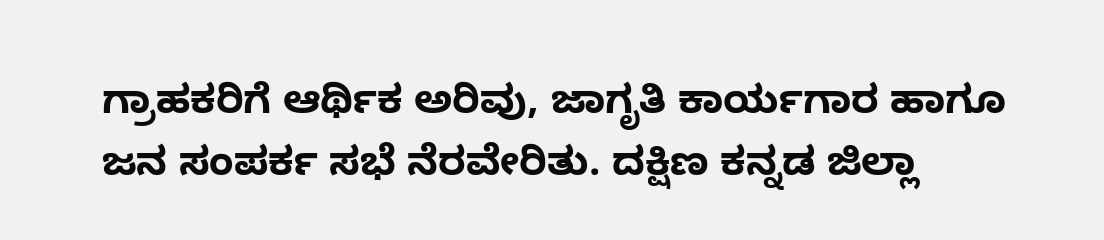ಗ್ರಾಹಕರಿಗೆ ಆರ್ಥಿಕ ಅರಿವು, ಜಾಗೃತಿ ಕಾರ್ಯಗಾರ ಹಾಗೂ ಜನ ಸಂಪರ್ಕ ಸಭೆ ನೆರವೇರಿತು. ದಕ್ಷಿಣ ಕನ್ನಡ ಜಿಲ್ಲಾ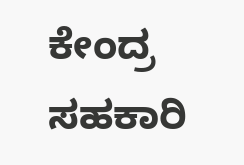ಕೇಂದ್ರ ಸಹಕಾರಿ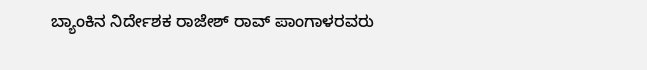ಬ್ಯಾಂಕಿನ ನಿರ್ದೇಶಕ ರಾಜೇಶ್ ರಾವ್ ಪಾಂಗಾಳರವರು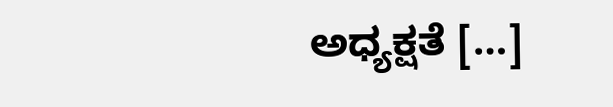ಅಧ್ಯಕ್ಷತೆ […]